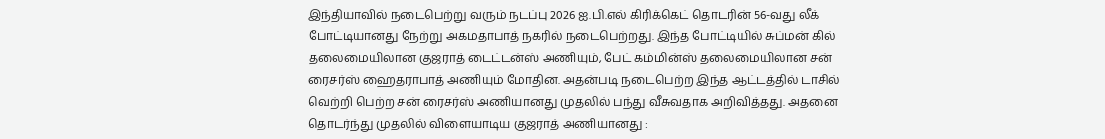இந்தியாவில் நடைபெற்று வரும் நடப்பு 2026 ஐ.பி.எல் கிரிக்கெட் தொடரின் 56-வது லீக் போட்டியானது நேற்று அகமதாபாத் நகரில் நடைபெற்றது. இந்த போட்டியில் சுப்மன் கில் தலைமையிலான குஜராத் டைட்டன்ஸ் அணியும், பேட் கம்மின்ஸ் தலைமையிலான சன் ரைசர்ஸ் ஹைதராபாத் அணியும் மோதின. அதன்படி நடைபெற்ற இந்த ஆட்டத்தில் டாசில் வெற்றி பெற்ற சன் ரைசர்ஸ் அணியானது முதலில் பந்து வீசுவதாக அறிவித்தது. அதனை தொடர்ந்து முதலில் விளையாடிய குஜராத் அணியானது :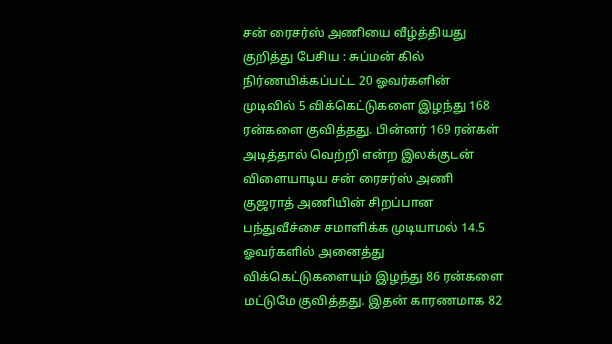சன் ரைசர்ஸ் அணியை வீழ்த்தியது குறித்து பேசிய : சுப்மன் கில்
நிர்ணயிக்கப்பட்ட 20 ஓவர்களின் முடிவில் 5 விக்கெட்டுகளை இழந்து 168 ரன்களை குவித்தது. பின்னர் 169 ரன்கள் அடித்தால் வெற்றி என்ற இலக்குடன் விளையாடிய சன் ரைசர்ஸ் அணி குஜராத் அணியின் சிறப்பான பந்துவீச்சை சமாளிக்க முடியாமல் 14.5 ஓவர்களில் அனைத்து விக்கெட்டுகளையும் இழந்து 86 ரன்களை மட்டுமே குவித்தது. இதன் காரணமாக 82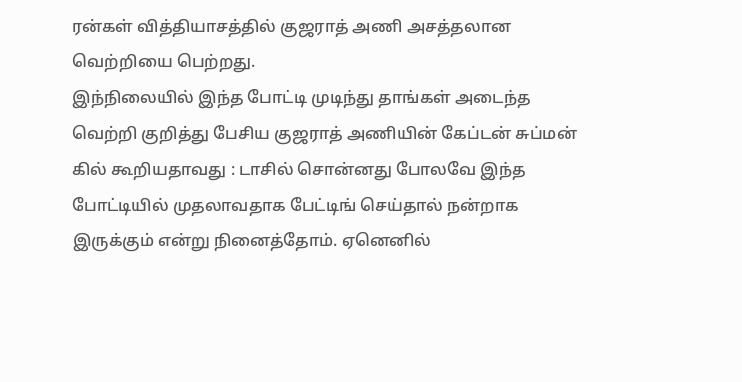ரன்கள் வித்தியாசத்தில் குஜராத் அணி அசத்தலான வெற்றியை பெற்றது.
இந்நிலையில் இந்த போட்டி முடிந்து தாங்கள் அடைந்த வெற்றி குறித்து பேசிய குஜராத் அணியின் கேப்டன் சுப்மன் கில் கூறியதாவது : டாசில் சொன்னது போலவே இந்த போட்டியில் முதலாவதாக பேட்டிங் செய்தால் நன்றாக இருக்கும் என்று நினைத்தோம். ஏனெனில்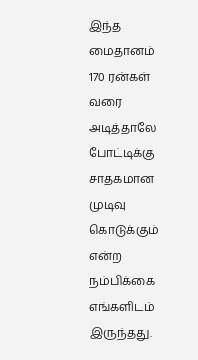இந்த மைதானம் 170 ரன்கள் வரை அடித்தாலே போட்டிக்கு சாதகமான முடிவு கொடுக்கும் என்ற நம்பிக்கை எங்களிடம் இருந்தது.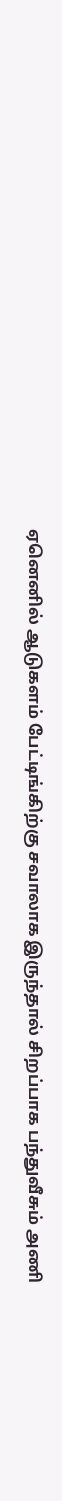ஏனெனில் ஆடுகளம் பேட்டிங்கிற்கு சவாலாக இருந்தால் சிறப்பாக பந்துவீசும் அணி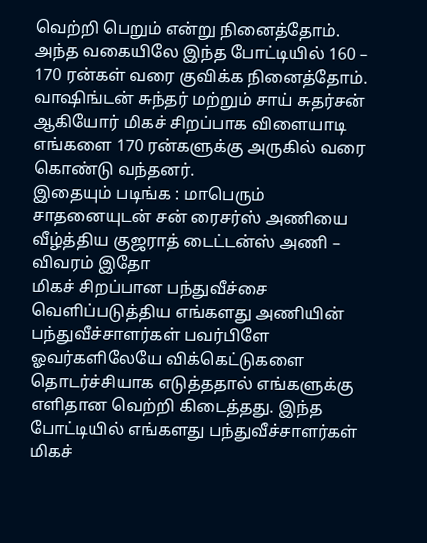வெற்றி பெறும் என்று நினைத்தோம். அந்த வகையிலே இந்த போட்டியில் 160 – 170 ரன்கள் வரை குவிக்க நினைத்தோம். வாஷிங்டன் சுந்தர் மற்றும் சாய் சுதர்சன் ஆகியோர் மிகச் சிறப்பாக விளையாடி எங்களை 170 ரன்களுக்கு அருகில் வரை கொண்டு வந்தனர்.
இதையும் படிங்க : மாபெரும் சாதனையுடன் சன் ரைசர்ஸ் அணியை வீழ்த்திய குஜராத் டைட்டன்ஸ் அணி – விவரம் இதோ
மிகச் சிறப்பான பந்துவீச்சை வெளிப்படுத்திய எங்களது அணியின் பந்துவீச்சாளர்கள் பவர்பிளே ஓவர்களிலேயே விக்கெட்டுகளை தொடர்ச்சியாக எடுத்ததால் எங்களுக்கு எளிதான வெற்றி கிடைத்தது. இந்த போட்டியில் எங்களது பந்துவீச்சாளர்கள் மிகச்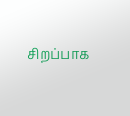சிறப்பாக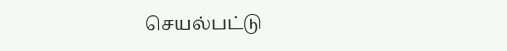செயல்பட்டு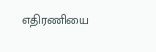எதிரணியை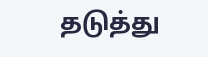தடுத்து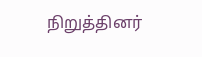நிறுத்தினர்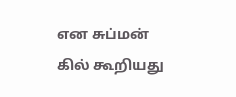என சுப்மன் கில் கூறியது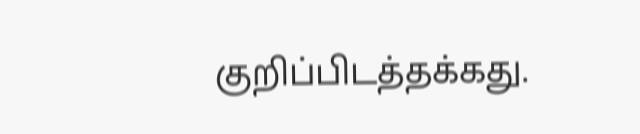குறிப்பிடத்தக்கது.